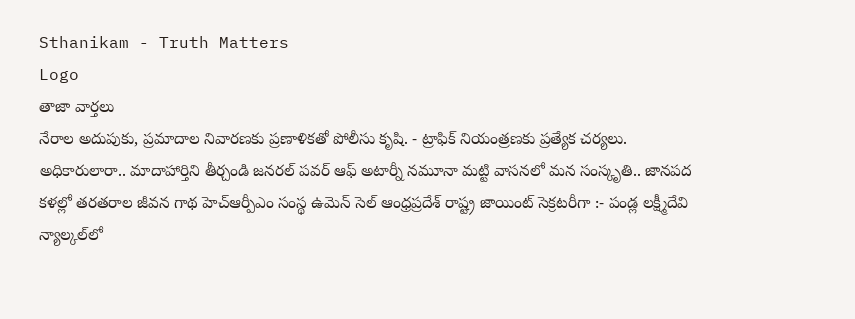Sthanikam - Truth Matters
Logo
తాజా వార్తలు
నేరాల అదుపుకు, ప్రమాదాల నివారణకు ప్రణాళికతో పోలీసు కృషి. - ట్రాఫిక్ నియంత్రణకు ప్రత్యేక చర్యలు. అధికారులారా.. మాదాహార్తిని తీర్చండి జనరల్ పవర్ ఆఫ్ అటార్నీ నమూనా మట్టి వాసనలో మన సంస్కృతి.. జానపద కళల్లో తరతరాల జీవన గాథ హెచ్ఆర్పీఎం సంస్థ ఉమెన్ సెల్ ఆంధ్రప్రదేశ్ రాష్ట్ర జాయింట్ సెక్రటరీగా :- పండ్ల లక్ష్మీదేవి న్యాల్కల్‌లో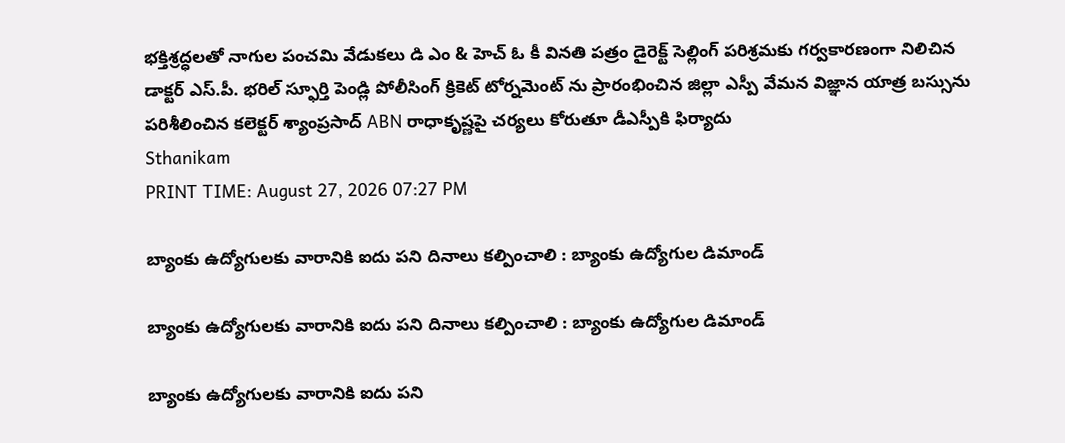భక్తిశ్రద్ధలతో నాగుల పంచమి వేడుకలు డి ఎం & హెచ్ ఓ కీ వినతి పత్రం డైరెక్ట్ సెల్లింగ్ పరిశ్రమకు గర్వకారణంగా నిలిచిన డాక్టర్ ఎస్.పీ. భరిల్ స్ఫూర్తి పెండ్లి పోలీసింగ్ క్రికెట్ టోర్నమెంట్ ను ప్రారంభించిన జిల్లా ఎస్పీ వేమన విజ్ఞాన యాత్ర బస్సును పరిశీలించిన కలెక్టర్ శ్యాంప్రసాద్ ABN రాధాకృష్ణపై చర్యలు కోరుతూ డీఎస్పీకి ఫిర్యాదు
Sthanikam
PRINT TIME: August 27, 2026 07:27 PM

బ్యాంకు ఉద్యోగులకు వారానికి ఐదు పని దినాలు కల్పించాలి : బ్యాంకు ఉద్యోగుల డిమాండ్

బ్యాంకు ఉద్యోగులకు వారానికి ఐదు పని దినాలు కల్పించాలి : బ్యాంకు ఉద్యోగుల డిమాండ్

బ్యాంకు ఉద్యోగులకు వారానికి ఐదు పని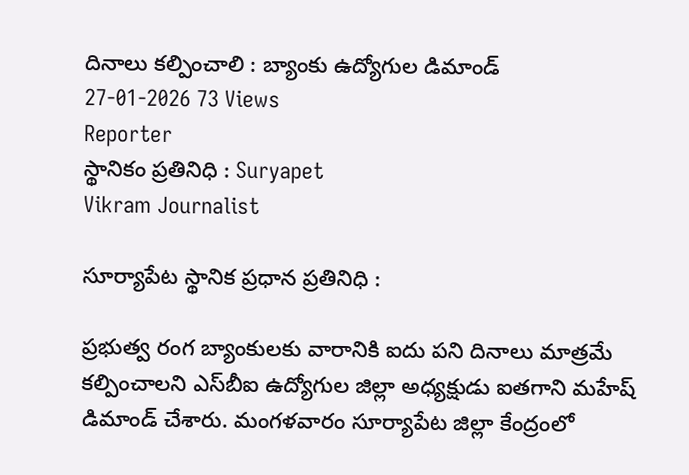దినాలు కల్పించాలి : బ్యాంకు ఉద్యోగుల డిమాండ్
27-01-2026 73 Views
Reporter
స్థానికం ప్రతినిధి : Suryapet
Vikram Journalist

సూర్యాపేట స్థానిక ప్రధాన ప్రతినిధి :

ప్రభుత్వ రంగ బ్యాంకులకు వారానికి ఐదు పని దినాలు మాత్రమే కల్పించాలని ఎస్‌బీఐ ఉద్యోగుల జిల్లా అధ్యక్షుడు ఐతగాని మహేష్ డిమాండ్ చేశారు. మంగళవారం సూర్యాపేట జిల్లా కేంద్రంలో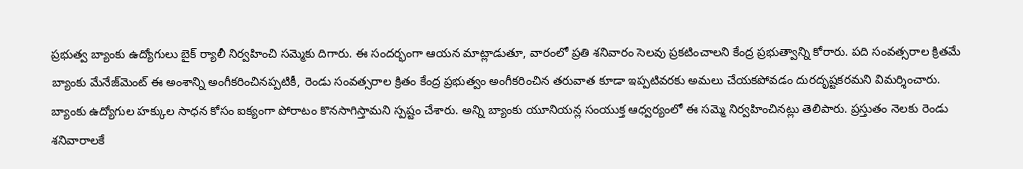ప్రభుత్వ బ్యాంకు ఉద్యోగులు బైక్ ర్యాలీ నిర్వహించి సమ్మెకు దిగారు. ఈ సందర్భంగా ఆయన మాట్లాడుతూ, వారంలో ప్రతి శనివారం సెలవు ప్రకటించాలని కేంద్ర ప్రభుత్వాన్ని కోరారు. పది సంవత్సరాల క్రితమే బ్యాంకు మేనేజ్‌మెంట్ ఈ అంశాన్ని అంగీకరించినప్పటికీ, రెండు సంవత్సరాల క్రితం కేంద్ర ప్రభుత్వం అంగీకరించిన తరువాత కూడా ఇప్పటివరకు అమలు చేయకపోవడం దురదృష్టకరమని విమర్శించారు. బ్యాంకు ఉద్యోగుల హక్కుల సాధన కోసం ఐక్యంగా పోరాటం కొనసాగిస్తామని స్పష్టం చేశారు. అన్ని బ్యాంకు యూనియన్ల సంయుక్త ఆధ్వర్యంలో ఈ సమ్మె నిర్వహించినట్లు తెలిపారు. ప్రస్తుతం నెలకు రెండు శనివారాలకే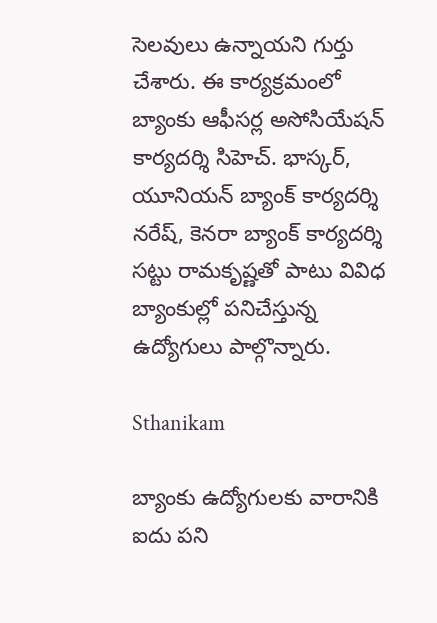సెలవులు ఉన్నాయని గుర్తు చేశారు. ఈ కార్యక్రమంలో బ్యాంకు ఆఫీసర్ల అసోసియేషన్ కార్యదర్శి సిహెచ్. భాస్కర్, యూనియన్ బ్యాంక్ కార్యదర్శి నరేష్, కెనరా బ్యాంక్ కార్యదర్శి సట్టు రామకృష్ణతో పాటు వివిధ బ్యాంకుల్లో పనిచేస్తున్న ఉద్యోగులు పాల్గొన్నారు.

Sthanikam

బ్యాంకు ఉద్యోగులకు వారానికి ఐదు పని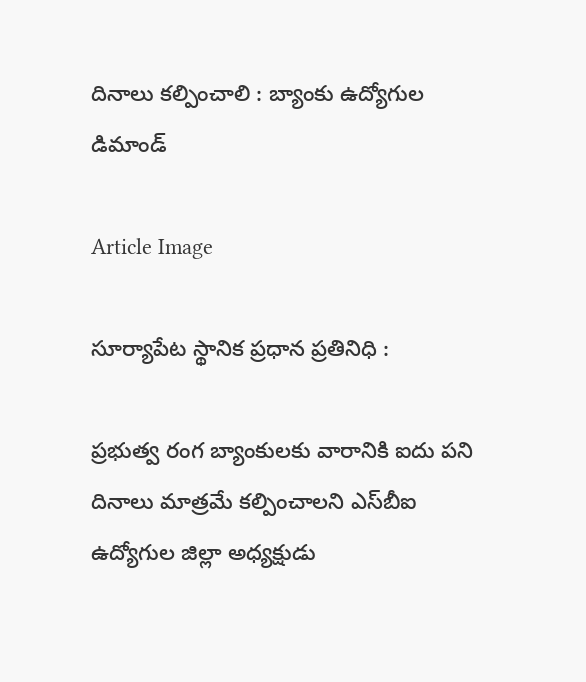దినాలు కల్పించాలి : బ్యాంకు ఉద్యోగుల డిమాండ్

Article Image

సూర్యాపేట స్థానిక ప్రధాన ప్రతినిధి :

ప్రభుత్వ రంగ బ్యాంకులకు వారానికి ఐదు పని దినాలు మాత్రమే కల్పించాలని ఎస్‌బీఐ ఉద్యోగుల జిల్లా అధ్యక్షుడు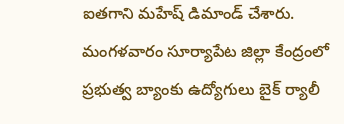ఐతగాని మహేష్ డిమాండ్ చేశారు. మంగళవారం సూర్యాపేట జిల్లా కేంద్రంలో ప్రభుత్వ బ్యాంకు ఉద్యోగులు బైక్ ర్యాలీ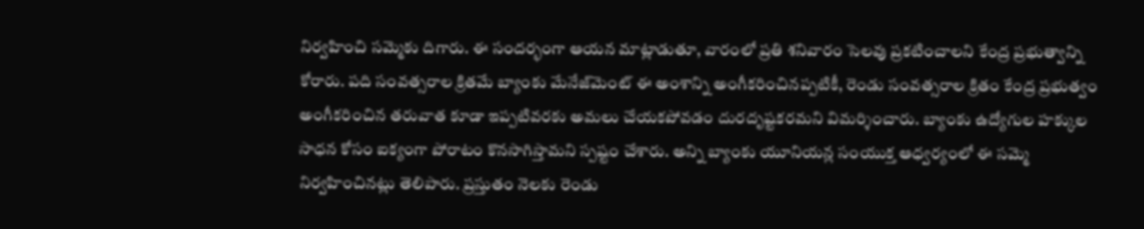నిర్వహించి సమ్మెకు దిగారు. ఈ సందర్భంగా ఆయన మాట్లాడుతూ, వారంలో ప్రతి శనివారం సెలవు ప్రకటించాలని కేంద్ర ప్రభుత్వాన్ని కోరారు. పది సంవత్సరాల క్రితమే బ్యాంకు మేనేజ్‌మెంట్ ఈ అంశాన్ని అంగీకరించినప్పటికీ, రెండు సంవత్సరాల క్రితం కేంద్ర ప్రభుత్వం అంగీకరించిన తరువాత కూడా ఇప్పటివరకు అమలు చేయకపోవడం దురదృష్టకరమని విమర్శించారు. బ్యాంకు ఉద్యోగుల హక్కుల సాధన కోసం ఐక్యంగా పోరాటం కొనసాగిస్తామని స్పష్టం చేశారు. అన్ని బ్యాంకు యూనియన్ల సంయుక్త ఆధ్వర్యంలో ఈ సమ్మె నిర్వహించినట్లు తెలిపారు. ప్రస్తుతం నెలకు రెండు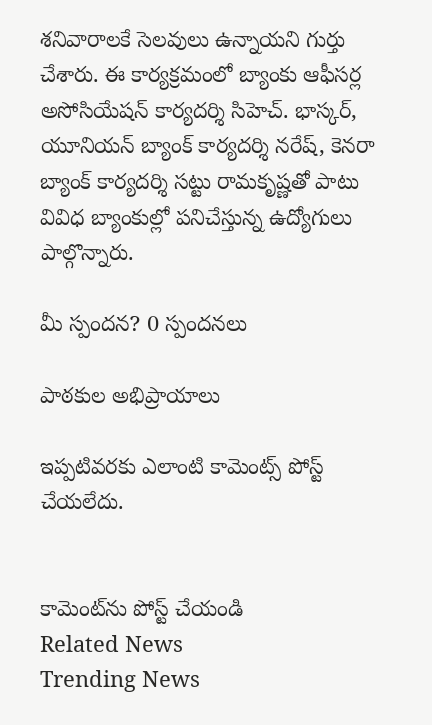శనివారాలకే సెలవులు ఉన్నాయని గుర్తు చేశారు. ఈ కార్యక్రమంలో బ్యాంకు ఆఫీసర్ల అసోసియేషన్ కార్యదర్శి సిహెచ్. భాస్కర్, యూనియన్ బ్యాంక్ కార్యదర్శి నరేష్, కెనరా బ్యాంక్ కార్యదర్శి సట్టు రామకృష్ణతో పాటు వివిధ బ్యాంకుల్లో పనిచేస్తున్న ఉద్యోగులు పాల్గొన్నారు.

మీ స్పందన? 0 స్పందనలు

పాఠకుల అభిప్రాయాలు

ఇప్పటివరకు ఎలాంటి కామెంట్స్ పోస్ట్ చేయలేదు.


కామెంట్‌ను పోస్ట్ చేయండి
Related News
Trending News